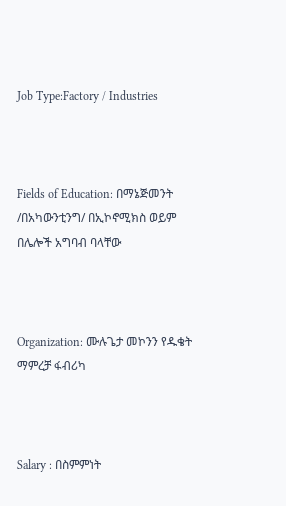Job Type:Factory / Industries



Fields of Education: በማኔጅመንት /በአካውንቲንግ/ በኢኮኖሚክስ ወይም በሌሎች አግባብ ባላቸው



Organization: ሙሉጌታ መኮንን የዱቄት ማምረቻ ፋብሪካ



Salary : በስምምነት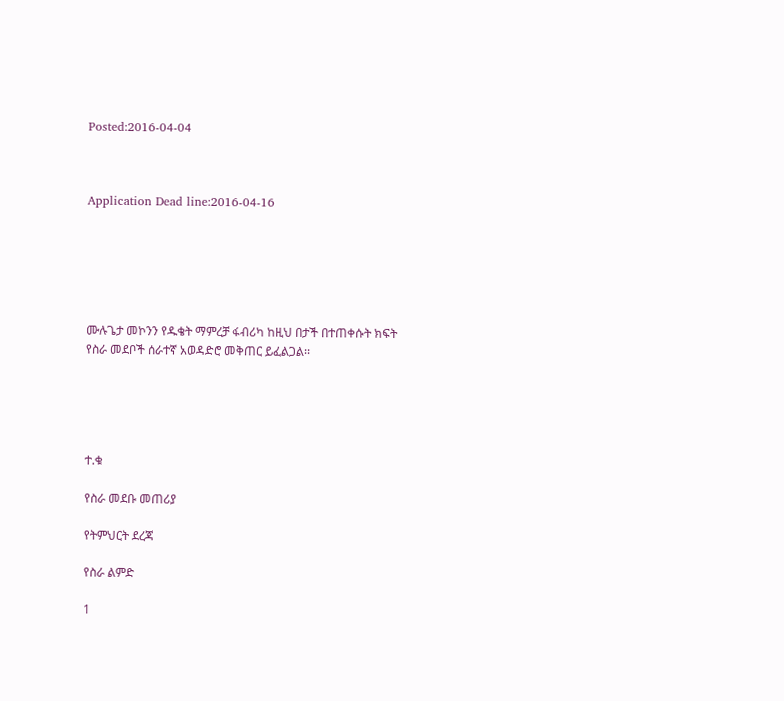Posted:2016-04-04



Application Dead line:2016-04-16






ሙሉጌታ መኮንን የዱቄት ማምረቻ ፋብሪካ ከዚህ በታች በተጠቀሱት ክፍት የስራ መደቦች ሰራተኛ አወዳድሮ መቅጠር ይፈልጋል፡፡





ተ.ቁ

የስራ መደቡ መጠሪያ

የትምህርት ደረጃ

የስራ ልምድ

1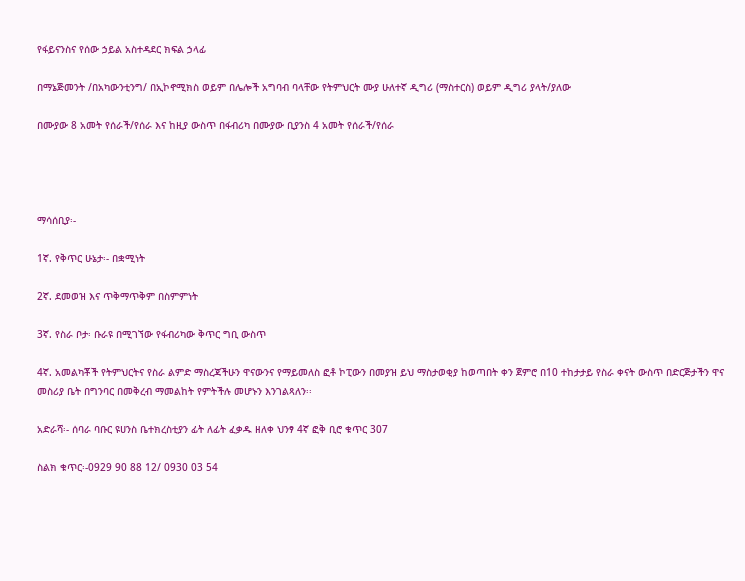የፋይናንስና የሰው ኃይል አስተዳደር ክፍል ኃላፊ

በማኔጅመንት /በአካውንቲንግ/ በኢኮኖሚክስ ወይም በሌሎች አግባብ ባላቸው የትምህርት ሙያ ሁለተኛ ዲግሪ (ማስተርስ) ወይም ዲግሪ ያላት/ያለው

በሙያው 8 አመት የሰራች/የሰራ እና ከዚያ ውስጥ በፋብሪካ በሙያው ቢያንስ 4 አመት የሰራች/የሰራ




ማሳሰቢያ፡-

1ኛ. የቅጥር ሁኔታ፡- በቋሚነት

2ኛ. ደመወዝ እና ጥቅማጥቅም በስምምነት

3ኛ. የስራ ቦታ፡ ቡራዩ በሚገኘው የፋብሪካው ቅጥር ግቢ ውስጥ

4ኛ. አመልካቾች የትምህርትና የስራ ልምድ ማስረጃችሁን ዋናውንና የማይመለስ ፎቶ ኮፒውን በመያዝ ይህ ማስታወቂያ ከወጣበት ቀን ጀምሮ በ10 ተከታታይ የስራ ቀናት ውስጥ በድርጅታችን ዋና መስሪያ ቤት በግንባር በመቅረብ ማመልከት የምትችሉ መሆኑን እንገልጻለን፡፡

አድራሻ፡- ሰባራ ባቡር ዩሀንስ ቤተክረስቲያን ፊት ለፊት ፈቃዱ ዘለቀ ህንፃ 4ኛ ፎቅ ቢሮ ቁጥር 307

ስልክ ቁጥር፡-0929 90 88 12/ 0930 03 54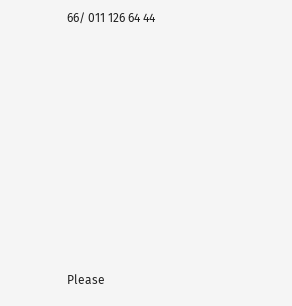66/ 011 126 64 44















Please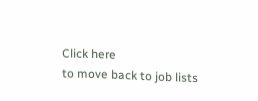Click here
to move back to job lists